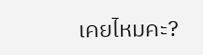เคยไหมคะ?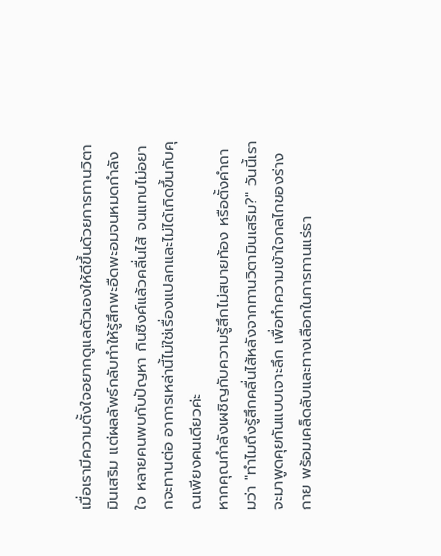เมื่อเรามีความตั้งใจอยากดูแลตัวเองให้ดีขึ้นด้วยการทานวิตามินเสริม แต่ผลลัพธ์กลับทำให้รู้สึกพะอืดพะอมจนหมดกำลังใจ หลายคนพบกับปัญหา กินซิงค์แล้วคลื่นไส้ จนแทบไม่อยากจะทานต่อ อาการเหล่านี้ไม่ใช่เรื่องแปลกและไม่ได้เกิดขึ้นกับคุณเพียงคนเดียวค่ะ
หากคุณกำลังเผชิญกับความรู้สึกไม่สบายท้อง หรือตั้งคำถามว่า "ทำไมถึงรู้สึกคลื่นไส้หลังจากทานวิตามินเสริม?" วันนี้เราจะมาพูดคุยกันแบบเจาะลึก เพื่อทำความเข้าใจกลไกของร่างกาย พร้อมเคล็ดลับและทางเลือกในการทานแร่ธา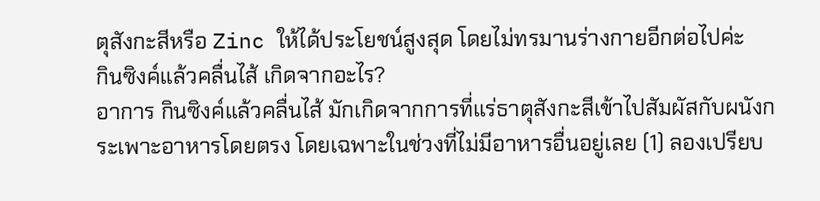ตุสังกะสีหรือ Zinc ให้ได้ประโยชน์สูงสุด โดยไม่ทรมานร่างกายอีกต่อไปค่ะ
กินซิงค์แล้วคลื่นไส้ เกิดจากอะไร?
อาการ กินซิงค์แล้วคลื่นไส้ มักเกิดจากการที่แร่ธาตุสังกะสีเข้าไปสัมผัสกับผนังกระเพาะอาหารโดยตรง โดยเฉพาะในช่วงที่ไม่มีอาหารอื่นอยู่เลย (1) ลองเปรียบ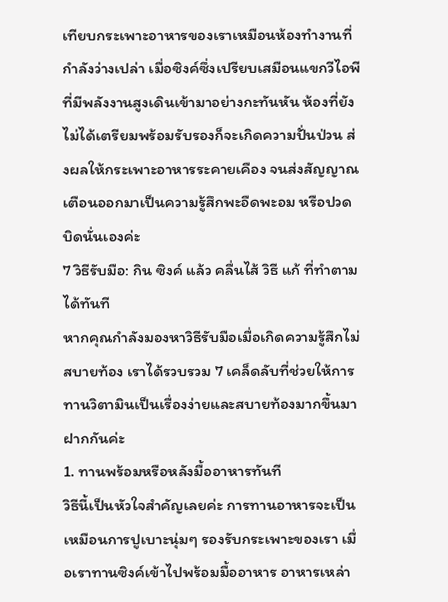เทียบกระเพาะอาหารของเราเหมือนห้องทำงานที่กำลังว่างเปล่า เมื่อซิงค์ซึ่งเปรียบเสมือนแขกวีไอพีที่มีพลังงานสูงเดินเข้ามาอย่างกะทันหัน ห้องที่ยังไม่ได้เตรียมพร้อมรับรองก็จะเกิดความปั่นป่วน ส่งผลให้กระเพาะอาหารระคายเคือง จนส่งสัญญาณเตือนออกมาเป็นความรู้สึกพะอืดพะอม หรือปวดบิดนั่นเองค่ะ
7 วิธีรับมือ: กิน ซิงค์ แล้ว คลื่นไส้ วิธี แก้ ที่ทำตามได้ทันที
หากคุณกำลังมองหาวิธีรับมือเมื่อเกิดความรู้สึกไม่สบายท้อง เราได้รวบรวม 7 เคล็ดลับที่ช่วยให้การทานวิตามินเป็นเรื่องง่ายและสบายท้องมากขึ้นมาฝากกันค่ะ
1. ทานพร้อมหรือหลังมื้ออาหารทันที
วิธีนี้เป็นหัวใจสำคัญเลยค่ะ การทานอาหารจะเป็นเหมือนการปูเบาะนุ่มๆ รองรับกระเพาะของเรา เมื่อเราทานซิงค์เข้าไปพร้อมมื้ออาหาร อาหารเหล่า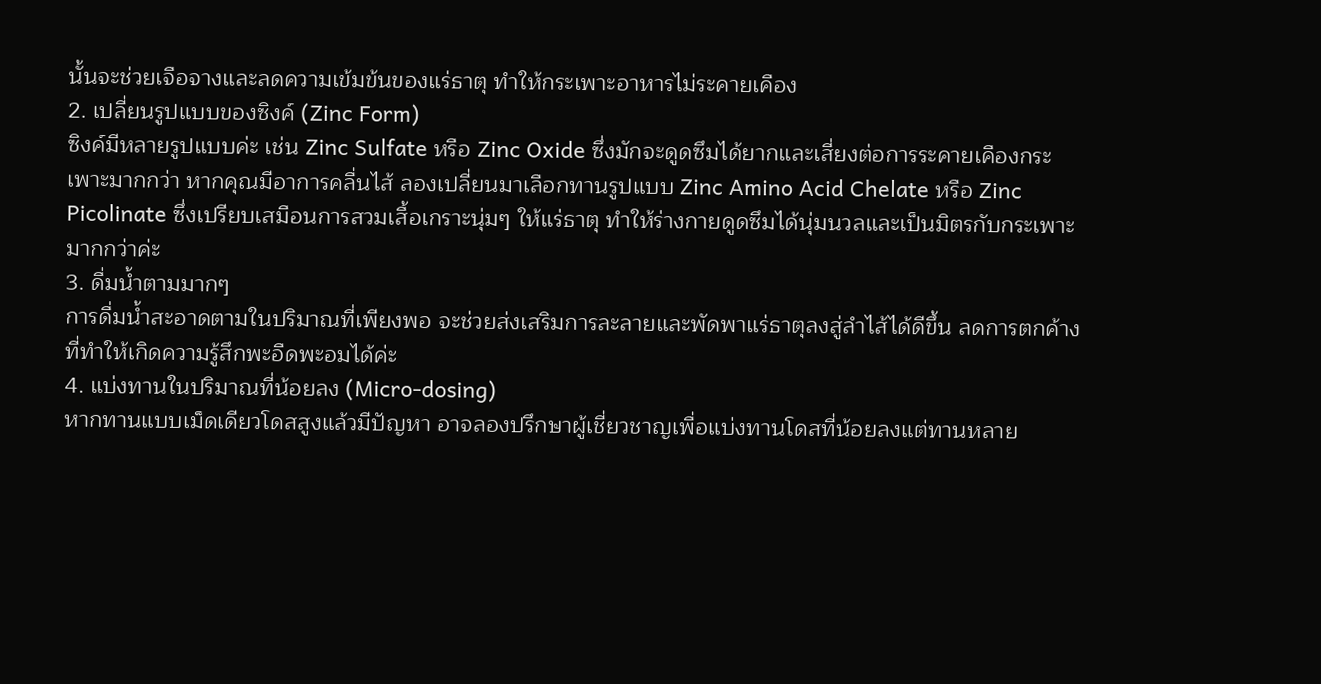นั้นจะช่วยเจือจางและลดความเข้มข้นของแร่ธาตุ ทำให้กระเพาะอาหารไม่ระคายเคือง
2. เปลี่ยนรูปแบบของซิงค์ (Zinc Form)
ซิงค์มีหลายรูปแบบค่ะ เช่น Zinc Sulfate หรือ Zinc Oxide ซึ่งมักจะดูดซึมได้ยากและเสี่ยงต่อการระคายเคืองกระเพาะมากกว่า หากคุณมีอาการคลื่นไส้ ลองเปลี่ยนมาเลือกทานรูปแบบ Zinc Amino Acid Chelate หรือ Zinc Picolinate ซึ่งเปรียบเสมือนการสวมเสื้อเกราะนุ่มๆ ให้แร่ธาตุ ทำให้ร่างกายดูดซึมได้นุ่มนวลและเป็นมิตรกับกระเพาะมากกว่าค่ะ
3. ดื่มน้ำตามมากๆ
การดื่มน้ำสะอาดตามในปริมาณที่เพียงพอ จะช่วยส่งเสริมการละลายและพัดพาแร่ธาตุลงสู่ลำไส้ได้ดีขึ้น ลดการตกค้างที่ทำให้เกิดความรู้สึกพะอืดพะอมได้ค่ะ
4. แบ่งทานในปริมาณที่น้อยลง (Micro-dosing)
หากทานแบบเม็ดเดียวโดสสูงแล้วมีปัญหา อาจลองปรึกษาผู้เชี่ยวชาญเพื่อแบ่งทานโดสที่น้อยลงแต่ทานหลาย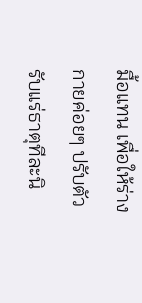มื้อแทน เพื่อให้ร่างกายค่อยๆ ปรับตัวรับแร่ธาตุทีละนิ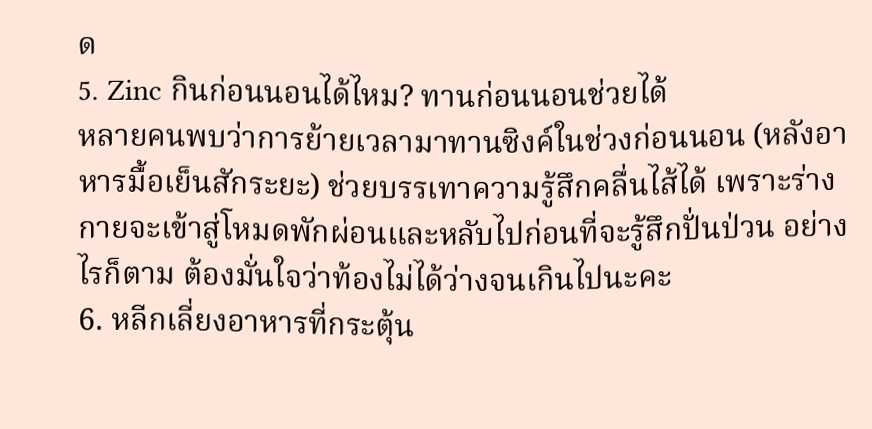ด
5. Zinc กินก่อนนอนได้ไหม? ทานก่อนนอนช่วยได้
หลายคนพบว่าการย้ายเวลามาทานซิงค์ในช่วงก่อนนอน (หลังอาหารมื้อเย็นสักระยะ) ช่วยบรรเทาความรู้สึกคลื่นไส้ได้ เพราะร่างกายจะเข้าสู่โหมดพักผ่อนและหลับไปก่อนที่จะรู้สึกปั่นป่วน อย่างไรก็ตาม ต้องมั่นใจว่าท้องไม่ได้ว่างจนเกินไปนะคะ
6. หลีกเลี่ยงอาหารที่กระตุ้น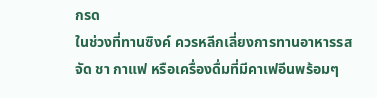กรด
ในช่วงที่ทานซิงค์ ควรหลีกเลี่ยงการทานอาหารรสจัด ชา กาแฟ หรือเครื่องดื่มที่มีคาเฟอีนพร้อมๆ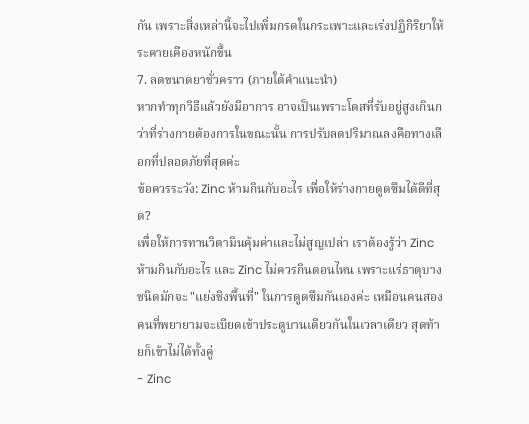กัน เพราะสิ่งเหล่านี้จะไปเพิ่มกรดในกระเพาะและเร่งปฏิกิริยาให้ระคายเคืองหนักขึ้น
7. ลดขนาดยาชั่วคราว (ภายใต้คำแนะนำ)
หากทำทุกวิธีแล้วยังมีอาการ อาจเป็นเพราะโดสที่รับอยู่สูงเกินกว่าที่ร่างกายต้องการในขณะนั้น การปรับลดปริมาณลงคือทางเลือกที่ปลอดภัยที่สุดค่ะ
ข้อควรระวัง: Zinc ห้ามกินกับอะไร เพื่อให้ร่างกายดูดซึมได้ดีที่สุด?
เพื่อให้การทานวิตามินคุ้มค่าและไม่สูญเปล่า เราต้องรู้ว่า Zinc ห้ามกินกับอะไร และ Zinc ไม่ควรกินตอนไหน เพราะแร่ธาตุบางชนิดมักจะ "แย่งชิงพื้นที่" ในการดูดซึมกันเองค่ะ เหมือนคนสองคนที่พยายามจะเบียดเข้าประตูบานเดียวกันในเวลาเดียว สุดท้ายก็เข้าไม่ได้ทั้งคู่
- Zinc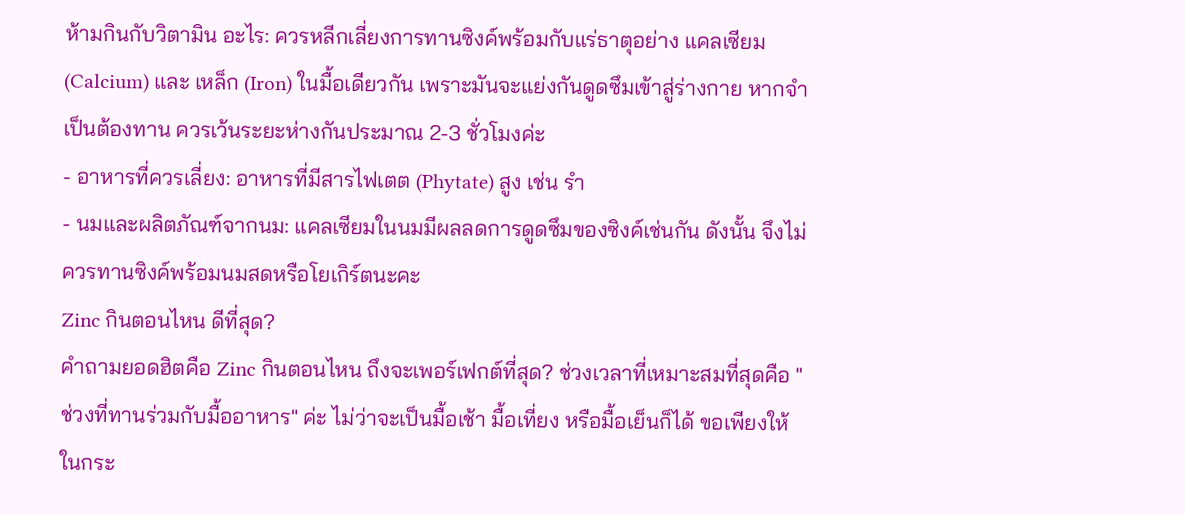ห้ามกินกับวิตามิน อะไร: ควรหลีกเลี่ยงการทานซิงค์พร้อมกับแร่ธาตุอย่าง แคลเซียม (Calcium) และ เหล็ก (Iron) ในมื้อเดียวกัน เพราะมันจะแย่งกันดูดซึมเข้าสู่ร่างกาย หากจำเป็นต้องทาน ควรเว้นระยะห่างกันประมาณ 2-3 ชั่วโมงค่ะ
- อาหารที่ควรเลี่ยง: อาหารที่มีสารไฟเตต (Phytate) สูง เช่น รำ
- นมและผลิตภัณฑ์จากนม: แคลเซียมในนมมีผลลดการดูดซึมของซิงค์เช่นกัน ดังนั้น จึงไม่ควรทานซิงค์พร้อมนมสดหรือโยเกิร์ตนะคะ
Zinc กินตอนไหน ดีที่สุด?
คำถามยอดฮิตคือ Zinc กินตอนไหน ถึงจะเพอร์เฟกต์ที่สุด? ช่วงเวลาที่เหมาะสมที่สุดคือ "ช่วงที่ทานร่วมกับมื้ออาหาร" ค่ะ ไม่ว่าจะเป็นมื้อเช้า มื้อเที่ยง หรือมื้อเย็นก็ได้ ขอเพียงให้ในกระ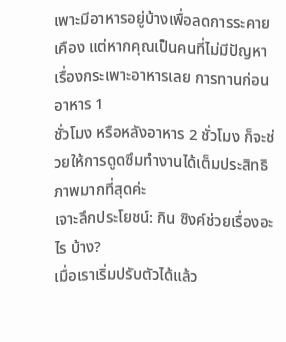เพาะมีอาหารอยู่บ้างเพื่อลดการระคายเคือง แต่หากคุณเป็นคนที่ไม่มีปัญหาเรื่องกระเพาะอาหารเลย การทานก่อนอาหาร 1
ชั่วโมง หรือหลังอาหาร 2 ชั่วโมง ก็จะช่วยให้การดูดซึมทำงานได้เต็มประสิทธิภาพมากที่สุดค่ะ
เจาะลึกประโยชน์: กิน ซิงค์ช่วยเรื่องอะไร บ้าง?
เมื่อเราเริ่มปรับตัวได้แล้ว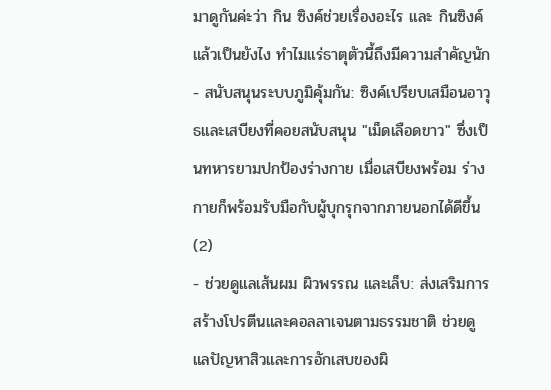มาดูกันค่ะว่า กิน ซิงค์ช่วยเรื่องอะไร และ กินซิงค์แล้วเป็นยังไง ทำไมแร่ธาตุตัวนี้ถึงมีความสำคัญนัก
- สนับสนุนระบบภูมิคุ้มกัน: ซิงค์เปรียบเสมือนอาวุธและเสบียงที่คอยสนับสนุน "เม็ดเลือดขาว" ซึ่งเป็นทหารยามปกป้องร่างกาย เมื่อเสบียงพร้อม ร่างกายก็พร้อมรับมือกับผู้บุกรุกจากภายนอกได้ดีขึ้น (2)
- ช่วยดูแลเส้นผม ผิวพรรณ และเล็บ: ส่งเสริมการสร้างโปรตีนและคอลลาเจนตามธรรมชาติ ช่วยดูแลปัญหาสิวและการอักเสบของผิ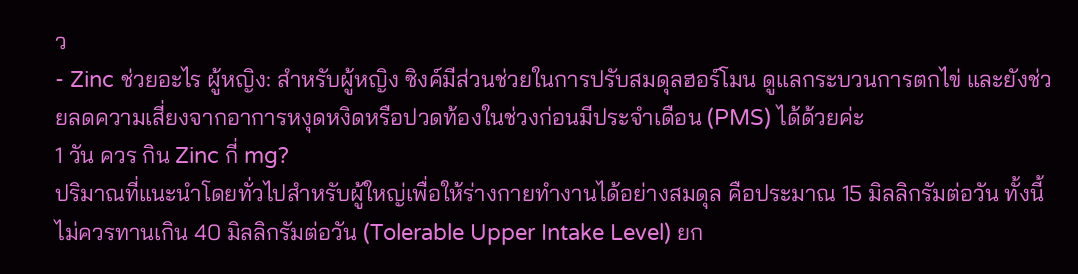ว
- Zinc ช่วยอะไร ผู้หญิง: สำหรับผู้หญิง ซิงค์มีส่วนช่วยในการปรับสมดุลฮอร์โมน ดูแลกระบวนการตกไข่ และยังช่วยลดความเสี่ยงจากอาการหงุดหงิดหรือปวดท้องในช่วงก่อนมีประจำเดือน (PMS) ได้ด้วยค่ะ
1 วัน ควร กิน Zinc กี่ mg?
ปริมาณที่แนะนำโดยทั่วไปสำหรับผู้ใหญ่เพื่อให้ร่างกายทำงานได้อย่างสมดุล คือประมาณ 15 มิลลิกรัมต่อวัน ทั้งนี้ไม่ควรทานเกิน 40 มิลลิกรัมต่อวัน (Tolerable Upper Intake Level) ยก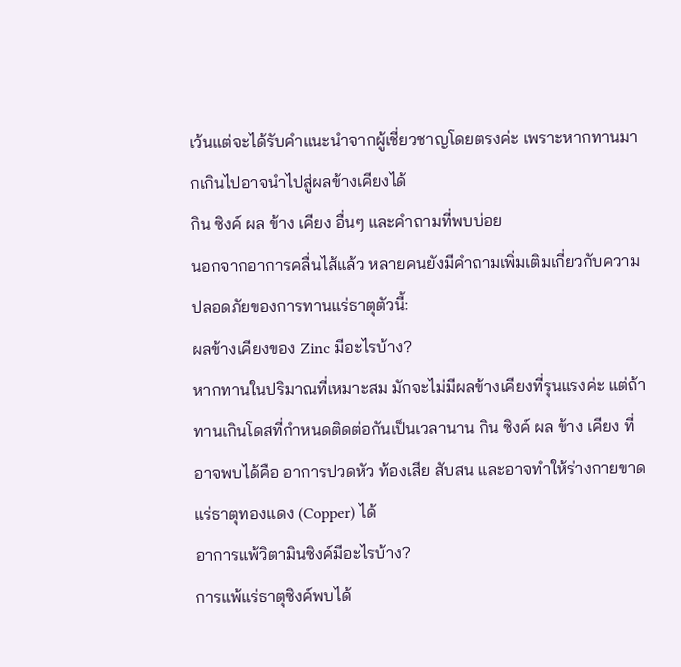เว้นแต่จะได้รับคำแนะนำจากผู้เชี่ยวชาญโดยตรงค่ะ เพราะหากทานมากเกินไปอาจนำไปสู่ผลข้างเคียงได้
กิน ซิงค์ ผล ข้าง เคียง อื่นๆ และคำถามที่พบบ่อย
นอกจากอาการคลื่นไส้แล้ว หลายคนยังมีคำถามเพิ่มเติมเกี่ยวกับความปลอดภัยของการทานแร่ธาตุตัวนี้:
ผลข้างเคียงของ Zinc มีอะไรบ้าง?
หากทานในปริมาณที่เหมาะสม มักจะไม่มีผลข้างเคียงที่รุนแรงค่ะ แต่ถ้าทานเกินโดสที่กำหนดติดต่อกันเป็นเวลานาน กิน ซิงค์ ผล ข้าง เคียง ที่อาจพบได้คือ อาการปวดหัว ท้องเสีย สับสน และอาจทำให้ร่างกายขาดแร่ธาตุทองแดง (Copper) ได้
อาการแพ้วิตามินซิงค์มีอะไรบ้าง?
การแพ้แร่ธาตุซิงค์พบได้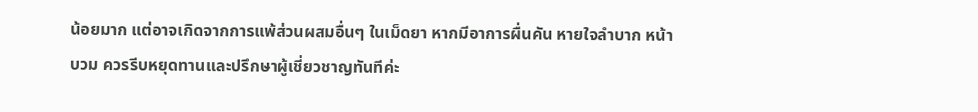น้อยมาก แต่อาจเกิดจากการแพ้ส่วนผสมอื่นๆ ในเม็ดยา หากมีอาการผื่นคัน หายใจลำบาก หน้าบวม ควรรีบหยุดทานและปรึกษาผู้เชี่ยวชาญทันทีค่ะ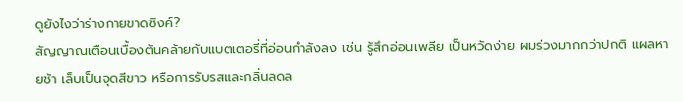ดูยังไงว่าร่างกายขาดซิงค์?
สัญญาณเตือนเบื้องต้นคล้ายกับแบตเตอรี่ที่อ่อนกำลังลง เช่น รู้สึกอ่อนเพลีย เป็นหวัดง่าย ผมร่วงมากกว่าปกติ แผลหายช้า เล็บเป็นจุดสีขาว หรือการรับรสและกลิ่นลดล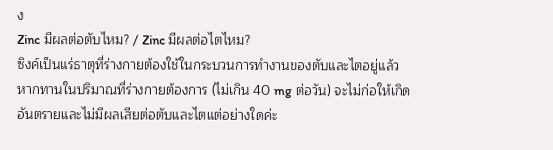ง
Zinc มีผลต่อตับไหม? / Zinc มีผลต่อไตไหม?
ซิงค์เป็นแร่ธาตุที่ร่างกายต้องใช้ในกระบวนการทำงานของตับและไตอยู่แล้ว หากทานในปริมาณที่ร่างกายต้องการ (ไม่เกิน 40 mg ต่อวัน) จะไม่ก่อให้เกิดอันตรายและไม่มีผลเสียต่อตับและไตแต่อย่างใดค่ะ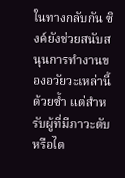ในทางกลับกัน ซิงค์ยังช่วยสนับสนุนการทำงานของอวัยวะเหล่านี้ด้วยซ้ำ แต่สำหรับผู้ที่มีภาวะตับหรือไต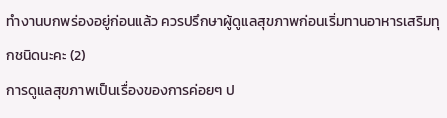ทำงานบกพร่องอยู่ก่อนแล้ว ควรปรึกษาผู้ดูแลสุขภาพก่อนเริ่มทานอาหารเสริมทุกชนิดนะคะ (2)
การดูแลสุขภาพเป็นเรื่องของการค่อยๆ ป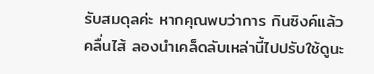รับสมดุลค่ะ หากคุณพบว่าการ กินซิงค์แล้วคลื่นไส้ ลองนำเคล็ดลับเหล่านี้ไปปรับใช้ดูนะ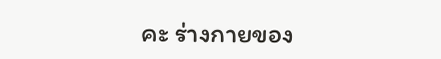คะ ร่างกายของ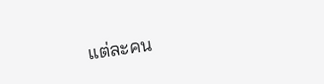แต่ละคน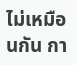ไม่เหมือนกัน กา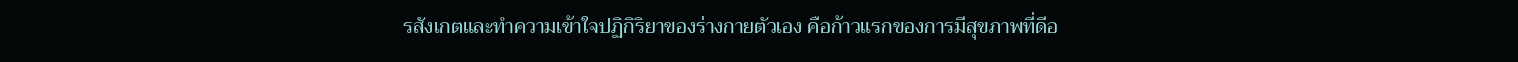รสังเกตและทำความเข้าใจปฏิกิริยาของร่างกายตัวเอง คือก้าวแรกของการมีสุขภาพที่ดีอ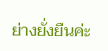ย่างยั่งยืนค่ะ